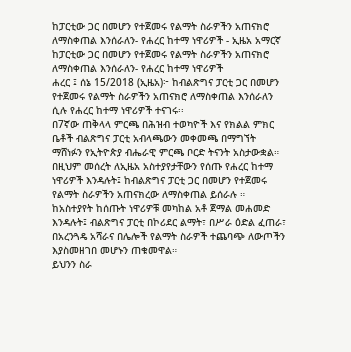ከፓርቲው ጋር በመሆን የተጀመሩ የልማት ስራዎችን አጠናክሮ ለማስቀጠል እንሰራለን- የሐረር ከተማ ነዋሪዎች - ኢዜአ አማርኛ
ከፓርቲው ጋር በመሆን የተጀመሩ የልማት ስራዎችን አጠናክሮ ለማስቀጠል እንሰራለን- የሐረር ከተማ ነዋሪዎች
ሐረር ፤ ሰኔ 15/2018 (ኢዜአ)፦ ከብልጽግና ፓርቲ ጋር በመሆን የተጀመሩ የልማት ስራዎችን አጠናክሮ ለማስቀጠል እንሰራለን ሲሉ የሐረር ከተማ ነዋሪዎች ተናገሩ፡፡
በ7ኛው ጠቅላላ ምርጫ በሕዝብ ተወካዮች እና የክልል ምክር ቤቶች ብልጽግና ፓርቲ አብላጫውን መቀመጫ በማግኘት ማሸነፉን የኢትዮጵያ ብሔራዊ ምርጫ ቦርድ ትናንት አስታውቋል።
በዚህም መሰረት ለኢዜአ አስተያየታቸውን የሰጡ የሐረር ከተማ ነዋሪዎች እንዳሉት፤ ከብልጽግና ፓርቲ ጋር በመሆን የተጀመሩ የልማት ስራዎችን አጠናክረው ለማስቀጠል ይሰራሉ ።
ከአስተያየት ከሰጡት ነዋሪዎቹ መካከል አቶ ጀማል መሐመድ እንዳሉት፤ ብልጽግና ፓርቲ በኮሪደር ልማት፣ በሥራ ዕድል ፈጠራ፣ በአረንጓዴ አሻራና በሌሎች የልማት ስራዎች ተጨባጭ ለውጦችን እያስመዘገበ መሆኑን ጠቁመዋል።
ይህንን ስራ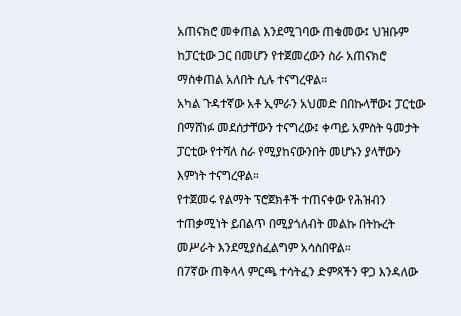አጠናክሮ መቀጠል እንደሚገባው ጠቁመው፤ ህዝቡም ከፓርቲው ጋር በመሆን የተጀመረውን ስራ አጠናክሮ ማስቀጠል አለበት ሲሉ ተናግረዋል።
አካል ጉዳተኛው አቶ ኢምራን አህመድ በበኩላቸው፤ ፓርቲው በማሸነፉ መደሰታቸውን ተናግረው፤ ቀጣይ አምስት ዓመታት ፓርቲው የተሻለ ስራ የሚያከናውንበት መሆኑን ያላቸውን እምነት ተናግረዋል።
የተጀመሩ የልማት ፕሮጀክቶች ተጠናቀው የሕዝብን ተጠቃሚነት ይበልጥ በሚያጎለብት መልኩ በትኩረት መሥራት እንደሚያስፈልግም አሳስበዋል።
በ7ኛው ጠቅላላ ምርጫ ተሳትፈን ድምጻችን ዋጋ እንዳለው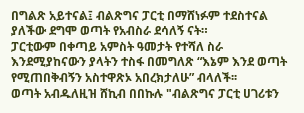በግልጽ አይተናል፤ ብልጽግና ፓርቲ በማሸነፉም ተደስተናል ያለችው ደግሞ ወጣት የአብስራ ደሳለኝ ናት።
ፓርቲውም በቀጣይ አምስት ዓመታት የተሻለ ስራ እንደሚያከናውን ያላትን ተስፋ በመግለጽ “እኔም እንደ ወጣት የሚጠበቅብኝን አስተዋጽኦ አበረክታለሁ” ብላለች፡፡
ወጣት አብዱለዚዝ ሸኪብ በበኩሉ "ብልጽግና ፓርቲ ሀገሪቱን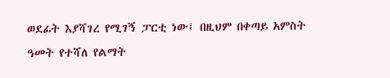ወደፊት እያሻገረ የሚገኝ ፓርቲ ነው፤ በዚህም በቀጣይ አምስት ዓመት የተሻለ የልማት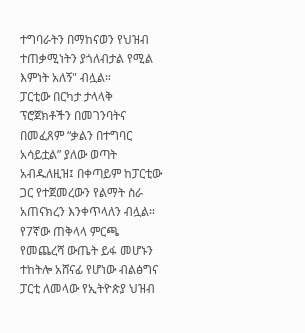ተግባራትን በማከናወን የህዝብ ተጠቃሚነትን ያጎለብታል የሚል እምነት አለኝ" ብሏል።
ፓርቲው በርካታ ታላላቅ ፕሮጀክቶችን በመገንባትና በመፈጸም “ቃልን በተግባር አሳይቷል” ያለው ወጣት አብዱለዚዝ፤ በቀጣይም ከፓርቲው ጋር የተጀመረውን የልማት ስራ አጠናክረን እንቀጥላለን ብሏል።
የ7ኛው ጠቅላላ ምርጫ የመጨረሻ ውጤት ይፋ መሆኑን ተከትሎ አሸናፊ የሆነው ብልፅግና ፓርቲ ለመላው የኢትዮጵያ ህዝብ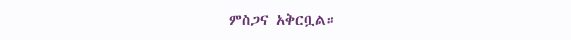ምስጋና አቅርቧል።